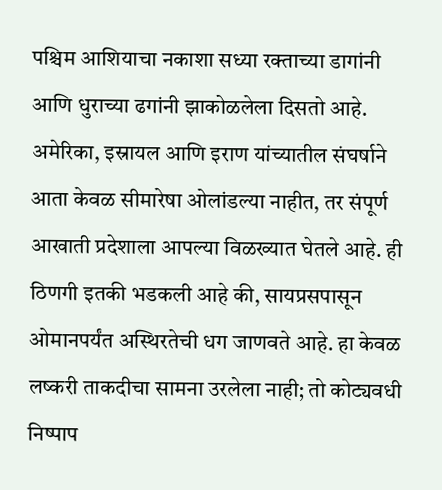पश्चिम आशियाचा नकाशा सध्या रक्ताच्या डागांनी आणि धुराच्या ढगांनी झाकोळलेला दिसतो आहे. अमेरिका, इस्रायल आणि इराण यांच्यातील संघर्षाने आता केवळ सीमारेषा ओलांडल्या नाहीत, तर संपूर्ण आखाती प्रदेशाला आपल्या विळख्यात घेतले आहे. ही ठिणगी इतकी भडकली आहे की, सायप्रसपासून ओमानपर्यंत अस्थिरतेची धग जाणवते आहे. हा केवळ लष्करी ताकदीचा सामना उरलेला नाही; तो कोट्यवधी निष्पाप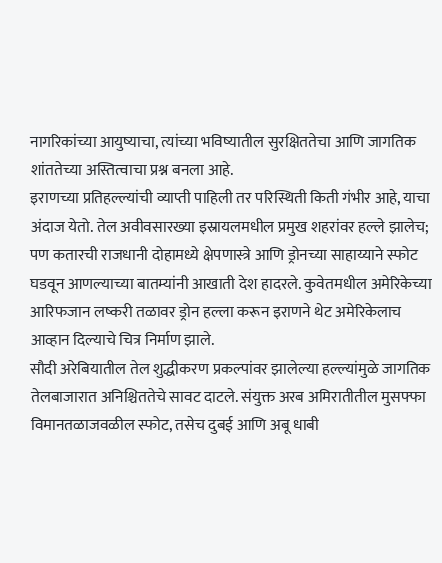नागरिकांच्या आयुष्याचा, त्यांच्या भविष्यातील सुरक्षिततेचा आणि जागतिक शांततेच्या अस्तित्वाचा प्रश्न बनला आहे.
इराणच्या प्रतिहल्ल्यांची व्याप्ती पाहिली तर परिस्थिती किती गंभीर आहे, याचा अंदाज येतो. तेल अवीवसारख्या इस्रायलमधील प्रमुख शहरांवर हल्ले झालेच; पण कतारची राजधानी दोहामध्ये क्षेपणास्त्रे आणि ड्रोनच्या साहाय्याने स्फोट घडवून आणल्याच्या बातम्यांनी आखाती देश हादरले. कुवेतमधील अमेरिकेच्या आरिफजान लष्करी तळावर ड्रोन हल्ला करून इराणने थेट अमेरिकेलाच आव्हान दिल्याचे चित्र निर्माण झाले.
सौदी अरेबियातील तेल शुद्धीकरण प्रकल्पांवर झालेल्या हल्ल्यांमुळे जागतिक तेलबाजारात अनिश्चिततेचे सावट दाटले. संयुक्त अरब अमिरातीतील मुसफ्फा विमानतळाजवळील स्फोट, तसेच दुबई आणि अबू धाबी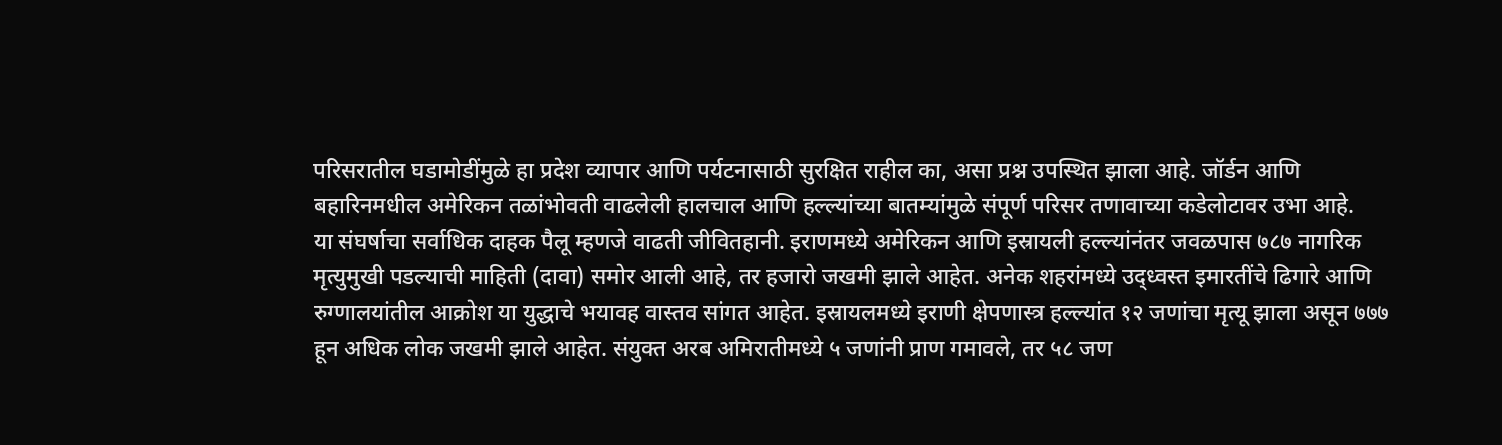परिसरातील घडामोडींमुळे हा प्रदेश व्यापार आणि पर्यटनासाठी सुरक्षित राहील का, असा प्रश्न उपस्थित झाला आहे. जॉर्डन आणि बहारिनमधील अमेरिकन तळांभोवती वाढलेली हालचाल आणि हल्ल्यांच्या बातम्यांमुळे संपूर्ण परिसर तणावाच्या कडेलोटावर उभा आहे.
या संघर्षाचा सर्वाधिक दाहक पैलू म्हणजे वाढती जीवितहानी. इराणमध्ये अमेरिकन आणि इस्रायली हल्ल्यांनंतर जवळपास ७८७ नागरिक मृत्युमुखी पडल्याची माहिती (दावा) समोर आली आहे, तर हजारो जखमी झाले आहेत. अनेक शहरांमध्ये उद्ध्वस्त इमारतींचे ढिगारे आणि रुग्णालयांतील आक्रोश या युद्धाचे भयावह वास्तव सांगत आहेत. इस्रायलमध्ये इराणी क्षेपणास्त्र हल्ल्यांत १२ जणांचा मृत्यू झाला असून ७७७ हून अधिक लोक जखमी झाले आहेत. संयुक्त अरब अमिरातीमध्ये ५ जणांनी प्राण गमावले, तर ५८ जण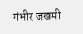गंभीर जखमी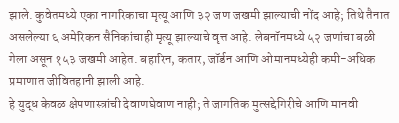झाले. कुवेतमध्ये एका नागरिकाचा मृत्यू आणि ३२ जण जखमी झाल्याची नोंद आहे; तिथे तैनात असलेल्या ६ अमेरिकन सैनिकांचाही मृत्यू झाल्याचे वृत्त आहे. लेबनॉनमध्ये ५२ जणांचा बळी गेला असून १५३ जखमी आहेत. बहारिन, कतार, जॉर्डन आणि ओमानमध्येही कमी-अधिक प्रमाणात जीवितहानी झाली आहे.
हे युद्ध केवळ क्षेपणास्त्रांची देवाणघेवाण नाही; ते जागतिक मुत्सद्देगिरीचे आणि मानवी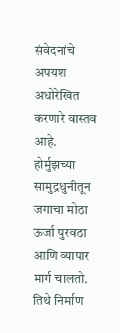संवेदनांचे अपयश अधोरेखित करणारे वास्तव आहे. होर्मुझच्या सामुद्रधुनीतून जगाचा मोठा ऊर्जा पुरवठा आणि व्यापार मार्ग चालतो. तिथे निर्माण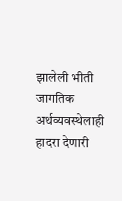झालेली भीती जागतिक अर्थव्यवस्थेलाही हादरा देणारी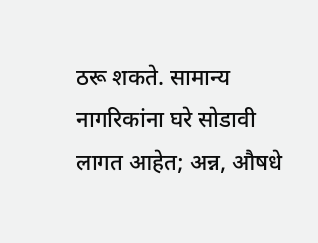ठरू शकते. सामान्य नागरिकांना घरे सोडावी लागत आहेत; अन्न, औषधे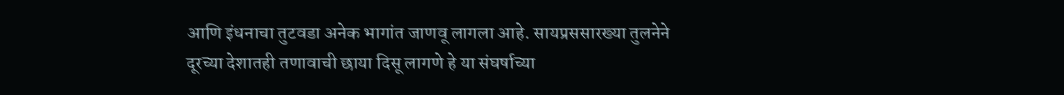आणि इंधनाचा तुटवडा अनेक भागांत जाणवू लागला आहे. सायप्रससारख्या तुलनेने दूरच्या देशातही तणावाची छाया दिसू लागणे हे या संघर्षाच्या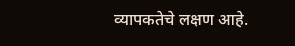व्यापकतेचे लक्षण आहे.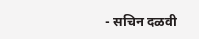- सचिन दळवी